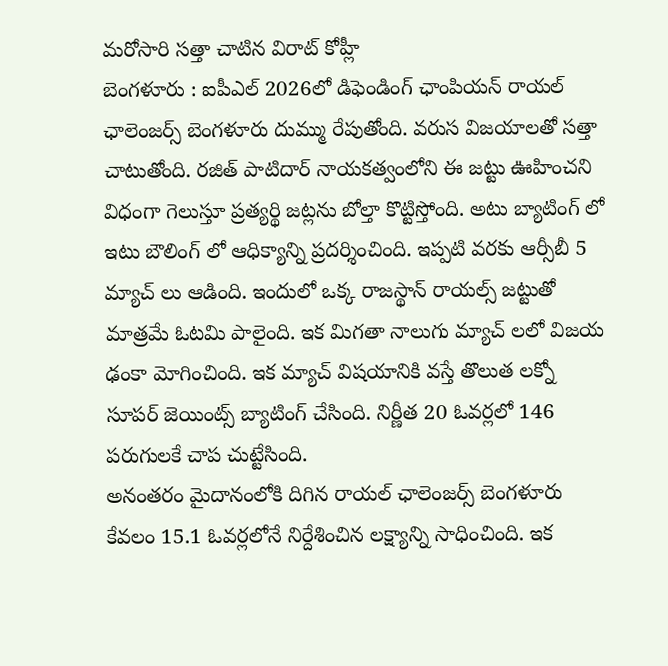మరోసారి సత్తా చాటిన విరాట్ కోహ్లీ
బెంగళూరు : ఐపీఎల్ 2026లో డిఫెండింగ్ ఛాంపియన్ రాయల్ ఛాలెంజర్స్ బెంగళూరు దుమ్ము రేపుతోంది. వరుస విజయాలతో సత్తా చాటుతోంది. రజిత్ పాటిదార్ నాయకత్వంలోని ఈ జట్టు ఊహించని విధంగా గెలుస్తూ ప్రత్యర్థి జట్లను బోల్తా కొట్టిస్తోంది. అటు బ్యాటింగ్ లో ఇటు బౌలింగ్ లో ఆధిక్యాన్ని ప్రదర్శించింది. ఇప్పటి వరకు ఆర్సీబీ 5 మ్యాచ్ లు ఆడింది. ఇందులో ఒక్క రాజస్థాన్ రాయల్స్ జట్టుతో మాత్రమే ఓటమి పాలైంది. ఇక మిగతా నాలుగు మ్యాచ్ లలో విజయ ఢంకా మోగించింది. ఇక మ్యాచ్ విషయానికి వస్తే తొలుత లక్నో సూపర్ జెయింట్స్ బ్యాటింగ్ చేసింది. నిర్ణీత 20 ఓవర్లలో 146 పరుగులకే చాప చుట్టేసింది.
అనంతరం మైదానంలోకి దిగిన రాయల్ ఛాలెంజర్స్ బెంగళూరు కేవలం 15.1 ఓవర్లలోనే నిర్దేశించిన లక్ష్యాన్ని సాధించింది. ఇక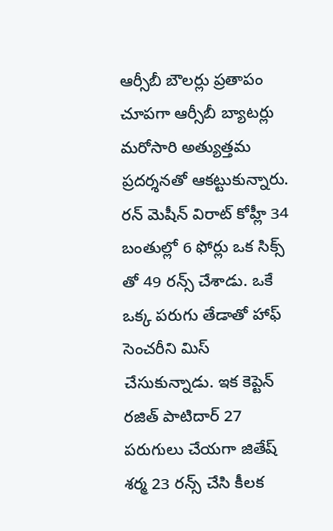ఆర్సీబీ బౌలర్లు ప్రతాపం చూపగా ఆర్సీబీ బ్యాటర్లు మరోసారి అత్యుత్తమ ప్రదర్శనతో ఆకట్టుకున్నారు. రన్ మెషీన్ విరాట్ కోహ్లీ 34 బంతుల్లో 6 ఫోర్లు ఒక సిక్స్ తో 49 రన్స్ చేశాడు. ఒకే ఒక్క పరుగు తేడాతో హాఫ్ సెంచరీని మిస్ చేసుకున్నాడు. ఇక కెప్టెన్ రజిత్ పాటిదార్ 27 పరుగులు చేయగా జితేష్ శర్మ 23 రన్స్ చేసి కీలక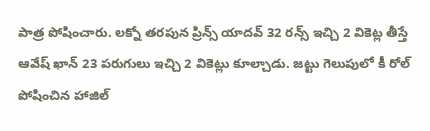పాత్ర పోషించారు. లక్నో తరపున ప్రిన్స్ యాదవ్ 32 రన్స్ ఇచ్చి 2 వికెట్ల తీస్తే ఆవేష్ ఖాన్ 23 పరుగులు ఇచ్చి 2 వికెట్లు కూల్చాడు. జట్టు గెలుపులో కీ రోల్ పోషించిన హాజిల్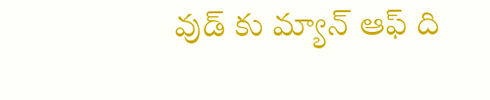వుడ్ కు మ్యాన్ ఆఫ్ ది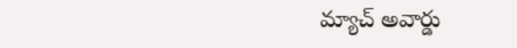మ్యాచ్ అవార్డు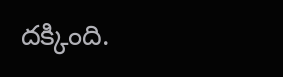దక్కింది.